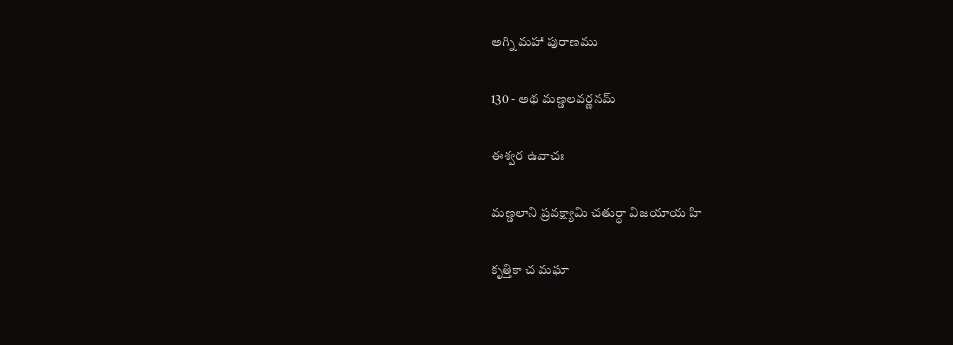అగ్ని మహా పురాణము

130 - అథ మణ్డలవర్ణనమ్

ఈశ్వర ఉవాచః

మణ్డలాని ప్రవక్ష్యామి చతుర్ధా విజయాయ హి

కృత్తికా చ మఘా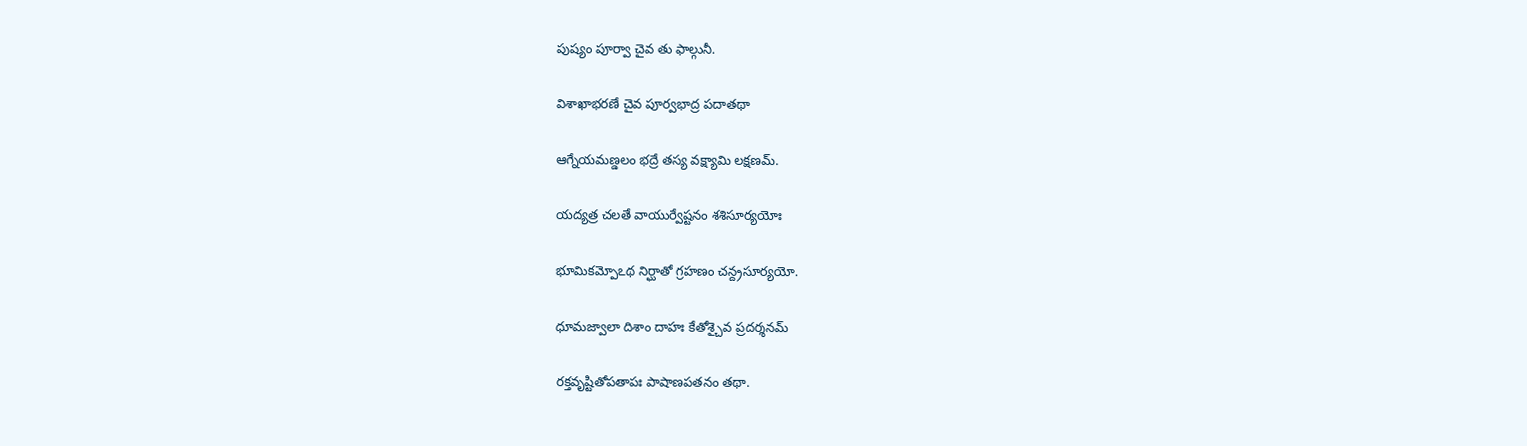పుష్యం పూర్వా చైవ తు ఫాల్గునీ.

విశాఖాభరణే చైవ పూర్వభాద్ర పదాతథా

ఆగ్నేయమణ్డలం భద్రే తస్య వక్ష్యామి లక్షణమ్.

యద్యత్ర చలతే వాయుర్వేష్టనం శశిసూర్యయోః

భూమికమ్పోఽథ నిర్ఘాతో గ్రహణం చన్ద్రసూర్యయో.

ధూమజ్వాలా దిశాం దాహః కేతోశ్చైవ ప్రదర్శనమ్

రక్తవృష్టితోపతాపః పాషాణపతనం తథా.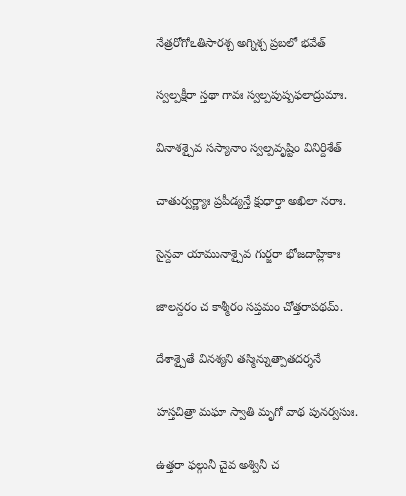నేత్రరోగోఽతిసారశ్చ అగ్నిశ్చ ప్రబలో భవేత్

స్వల్పక్షీరా స్తథా గావః స్వల్పపుష్పఫలాద్రుమాః.

వినాశశ్చైవ సస్యానాం స్వల్పవృష్టిం వినిర్దిశేత్

చాతుర్వర్ణ్యాః ప్రపీడ్యన్తే క్షుధార్తా అఖిలా నరాః.

సైన్దవా యామునాశ్చైవ గుర్జరా భోజదాహ్లికాః

జాలన్దరం చ కాశ్మీరం సప్తమం చోత్తరాపథమ్.

దేశాశ్చైతే వినశ్యని తస్మిన్నుత్పాతదర్శనే

హస్తచిత్రా మఘా స్వాతి మృగో వాథ పునర్వసుః.

ఉత్తరా ఫల్గునీ చైవ అశ్వినీ చ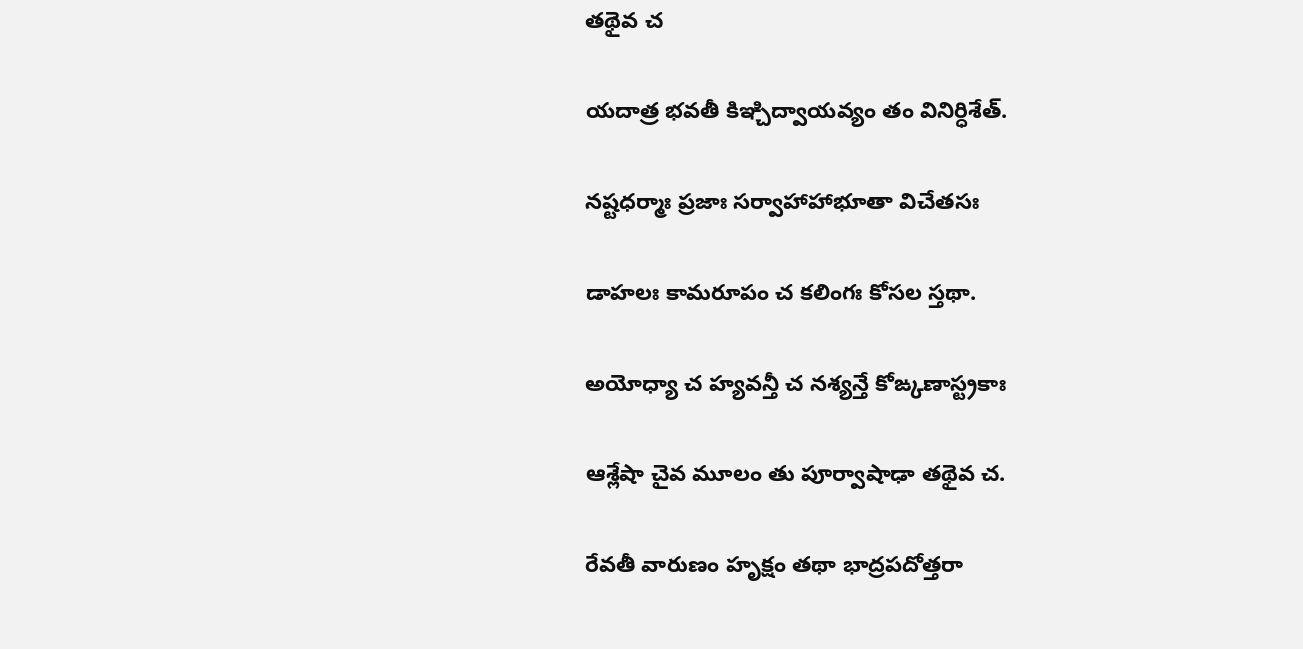తథైవ చ

యదాత్ర భవతీ కిఞ్చిద్వాయవ్యం తం వినిర్ధిశేత్.

నష్టధర్మాః ప్రజాః సర్వాహాహాభూతా విచేతసః

డాహలః కామరూపం చ కలింగః కోసల స్తథా.

అయోధ్యా చ హ్యవన్తీ చ నశ్యన్తే కోఙ్కణాస్ట్రకాః

ఆశ్లేషా చైవ మూలం తు పూర్వాషాఢా తథైవ చ.

రేవతీ వారుణం హృక్షం తథా భాద్రపదోత్తరా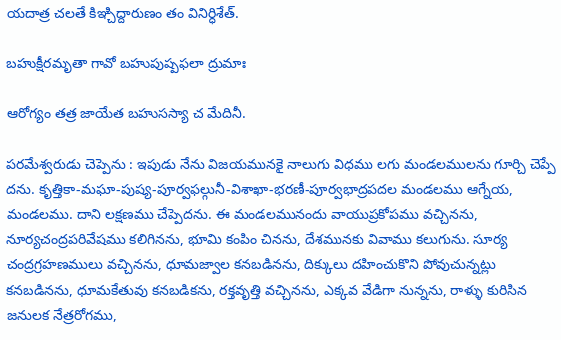యదాత్ర చలతే కిఞ్చిద్దారుణం తం వినిర్ధిశేత్.

బహుక్షీరమృతా గావో బహుపుష్పఫలా ద్రుమాః

ఆరోగ్యం తత్ర జాయేత బహుసస్యా చ మేదినీ.

పరమేశ్వరుడు చెప్పెను : ఇపుడు నేను విజయమునకై నాలుగు విధము లగు మండలములను గూర్చి చెప్పే దను. కృత్తికా-మఘా-పుష్య-పూర్వఫల్గునీ-విశాఖా-భరణీ-పూర్వభాద్రపదల మండలము ఆగ్నేయ, మండలము. దాని లక్షణము చేప్పెదను. ఈ మండలమునందు వాయుప్రకోపము వచ్చినను, నూర్యచంద్రపరివేషము కలిగినను, భూమి కంపిం చినను, దేశమునకు వివాము కలుగును. సూర్య చంద్రగ్రహణములు వచ్చినను, ధూమజ్వాల కనబడినను, దిక్కులు దహించుకొని పోవుచున్నట్లు కనబడినను, ధూమకేతువు కనబడికను, రక్తవృత్తి వచ్చినను, ఎక్కవ వేడిగా నున్నను, రాళ్ళు కురిసిన జనులక నేత్రరోగము,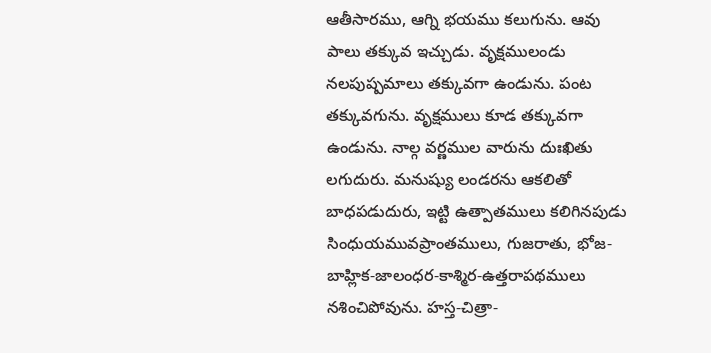ఆతీసారము, ఆగ్ని భయము కలుగును. ఆవు పాలు తక్కువ ఇచ్చుడు. వృక్షములండు నలపుష్పమాలు తక్కువగా ఉండును. పంట తక్కువగును. వృక్షములు కూడ తక్కువగా ఉండును. నాల్గ వర్ణముల వారును దుఃఖితు లగుదురు. మనుష్యు లండరను ఆకలితో బాధపడుదురు, ఇట్టి ఉత్పాతములు కలిగినపుడు సింధుయమువప్రాంతములు, గుజరాతు, భోజ-బాహ్లిక-జాలంధర-కాశ్మిర-ఉత్తరాపథములు నశించిపోవును. హస్త-చిత్రా-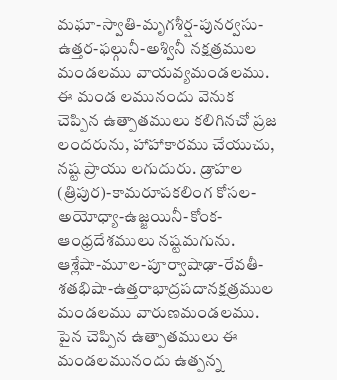మఘా-స్వాతి-మృగశీర్ష-పునర్వసు-ఉత్తర-ఫల్గునీ-అశ్వినీ నక్షత్రముల మండలము వాయవ్యమండలము. ఈ మండ లమునందు వెనుక చెప్పిన ఉత్పాతములు కలిగినచో ప్రజ లందరును, హాహాకారము చేయుచు, నష్ట ప్రాయు లగుదురు. డ్రాహల (త్రిపుర)-కామరూపకలింగ కోసల-అయోధ్యా-ఉజ్జయినీ-కోంక-ఆంధ్రదేశములు నష్టమగును. ఆశ్లేషా-మూల-పూర్వాషాఢా-రేవతీ-శతభిషా-ఉత్తరాభాద్రపదానక్షత్రముల మండలము వారుణమండలము. పైన చెప్పిన ఉత్పాతములు ఈ మండలమునందు ఉత్పన్న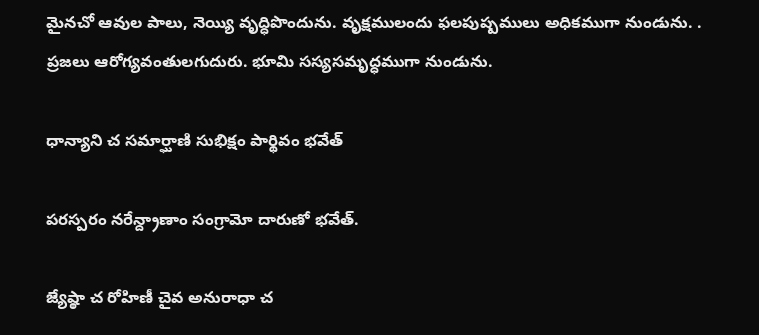మైనచో ఆవుల పాలు, నెయ్యి వృద్ధిపొందును. వృక్షములందు ఫలపుష్పములు అధికముగా నుండును. . ప్రజలు ఆరోగ్యవంతులగుదురు. భూమి సస్యసమృద్ధముగా నుండును.

ధాన్యాని చ సమార్ఘాణి సుభిక్షం పార్థివం భవేత్

పరస్పరం నరేన్ద్రాణాం సంగ్రామో దారుణో భవేత్.

జ్యేష్ఠా చ రోహిణీ చైవ అనురాధా చ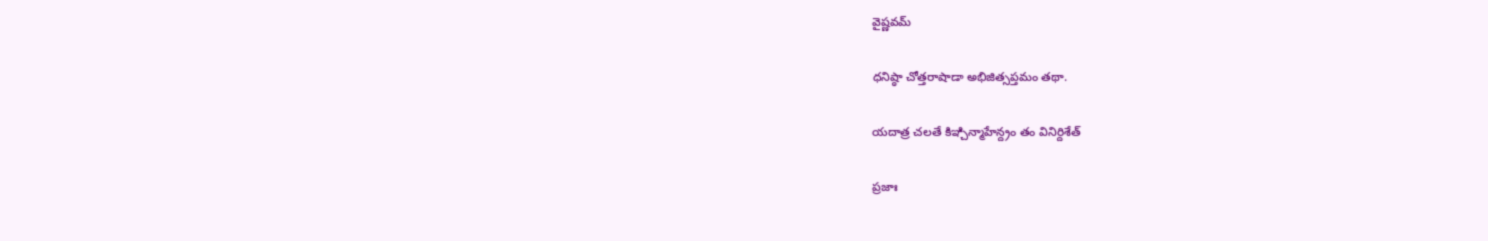వైష్ణవమ్

ధనిష్ఠా చోత్తరాషాడా అభిజిత్సప్తమం తథా.

యదాత్ర చలతే కిఞ్చిన్మాహేన్ద్రం తం వినిర్దిశేత్

ప్రజాః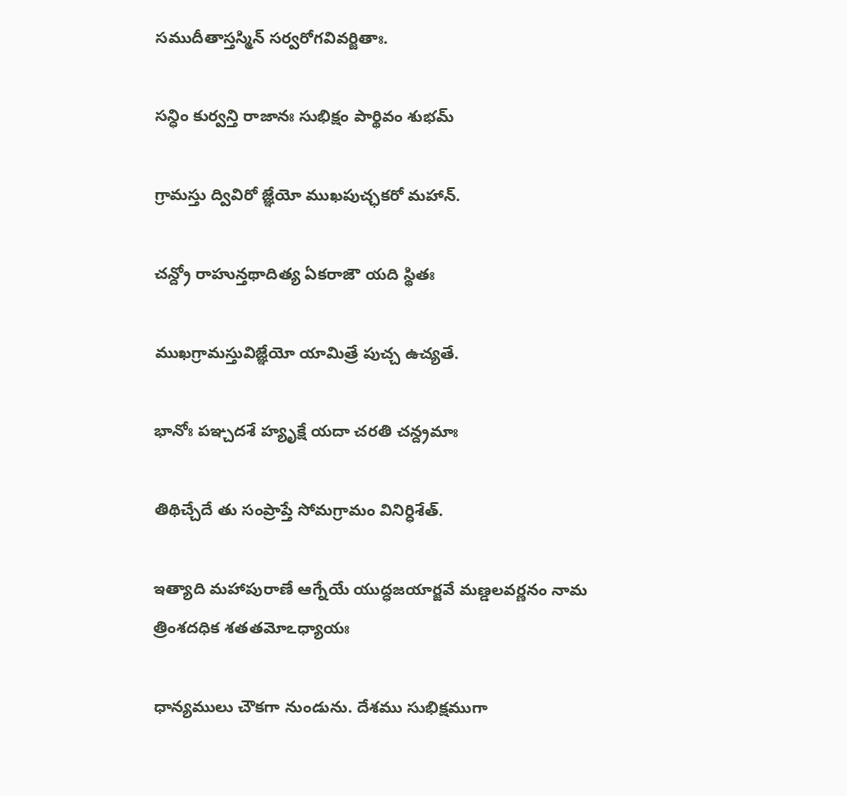సముదీతాస్తస్మిన్ సర్వరోగవివర్జితాః.

సన్ధిం కుర్వన్తి రాజానః సుభిక్షం పార్థివం శుభమ్

గ్రామస్తు ద్వివిరో జ్ఞేయో ముఖపుచ్ఛకరో మహాన్.

చన్ద్రో రాహున్తథాదిత్య ఏకరాజౌ యది స్థితః

ముఖగ్రామస్తువిజ్ఞేయో యామిత్రే పుచ్చ ఉచ్యతే.

భానోః పఞ్చదశే హ్యృక్షే యదా చరతి చన్ద్రమాః

తిథిచ్చేదే తు సంప్రాప్తే సోమగ్రామం వినిర్ధిశేత్.

ఇత్యాది మహాపురాణే ఆగ్నేయే యుద్ధజయార్జవే మణ్డలవర్ణనం నామ త్రింశదధిక శతతమోఽధ్యాయః

ధాన్యములు చౌకగా నుండును. దేశము సుభిక్షముగా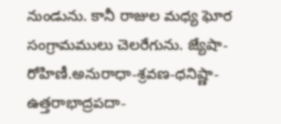నుండును. కానీ రాజుల మధ్య ఘోర సంగ్రామములు చెలరేగును. జ్యేషా-రోహిణీ.అనురాధా-శ్రవణ-ధనిష్ణా-ఉత్తరాభాద్రపదా-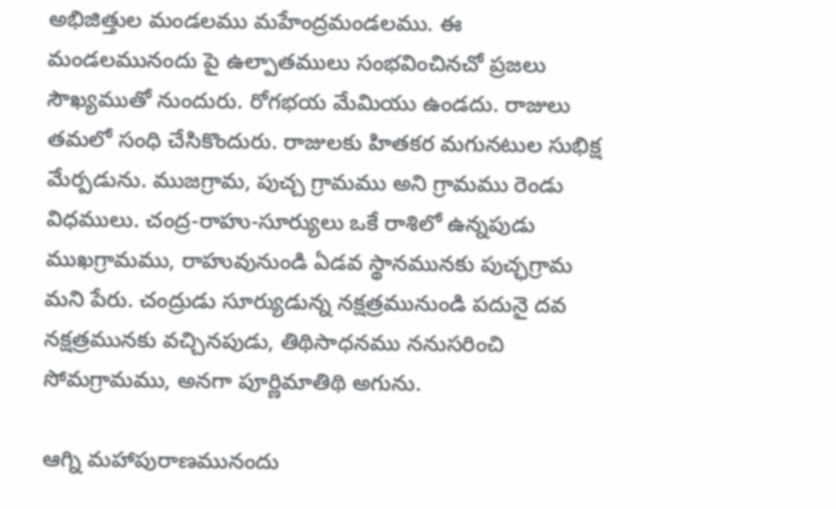అభిజిత్తుల మండలము మహేంద్రమండలము. ఈ మండలమునందు పై ఉల్పాతములు సంభవించినచో ప్రజలు సౌఖ్యముతో నుందురు. రోగభయ మేమియు ఉండదు. రాజులు తమలో సంధి చేసికొందురు. రాజులకు హితకర మగునటుల సుభిక్ష మేర్పడును. ముజగ్రామ, పుచ్చ గ్రామము అని గ్రామము రెండు విధములు. చంద్ర-రాహు-సూర్యులు ఒకే రాశిలో ఉన్నపుడు ముఖగ్రామము, రాహువునుండి ఏడవ స్థానమునకు పుచ్ఛగ్రామ మని పేరు. చంద్రుడు సూర్యుడున్న నక్షత్రమునుండి పదునై దవ నక్షత్రమునకు వచ్చినపుడు, తిథిసాధనము ననుసరించి సోమగ్రామము, అనగా పూర్ణిమాతిథి అగును.

ఆగ్ని మహాపురాణమునందు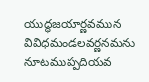యుద్ధజయార్ణవమున వివిధమండలవర్ణనమను నూటముప్పదియవ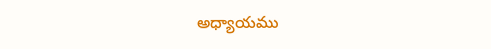అధ్యాయము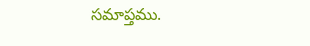సమాప్తము.